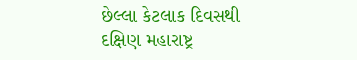છેલ્લા કેટલાક દિવસથી દક્ષિણ મહારાષ્ટ્ર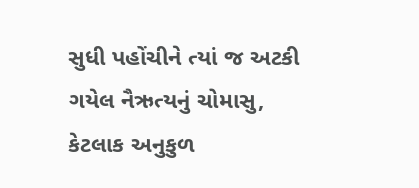સુધી પહોંચીને ત્યાં જ અટકી ગયેલ નૈઋત્યનું ચોમાસુ, કેટલાક અનુકુળ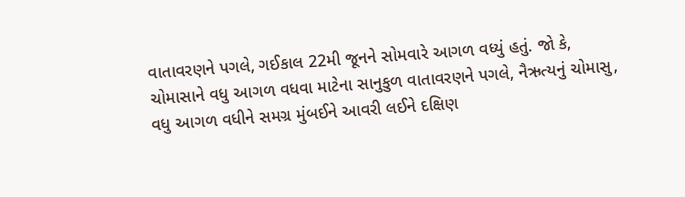વાતાવરણને પગલે, ગઈકાલ 22મી જૂનને સોમવારે આગળ વધ્યું હતું. જો કે, ચોમાસાને વધુ આગળ વધવા માટેના સાનુકુળ વાતાવરણને પગલે, નૈઋત્યનું ચોમાસુ, વધુ આગળ વધીને સમગ્ર મુંબઈને આવરી લઈને દક્ષિણ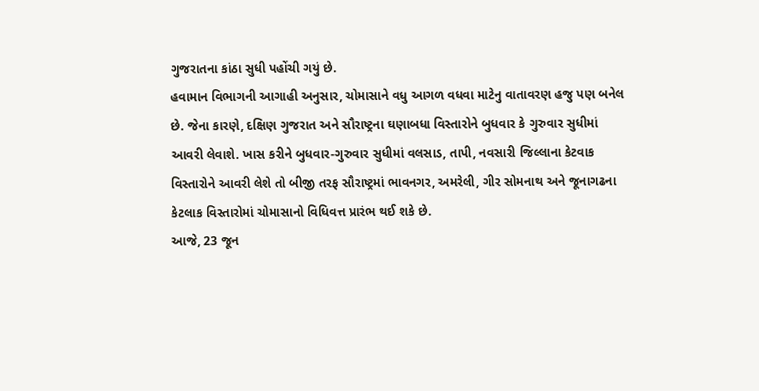ગુજરાતના કાંઠા સુધી પહોંચી ગયું છે.
હવામાન વિભાગની આગાહી અનુસાર, ચોમાસાને વધુ આગળ વધવા માટેનુ વાતાવરણ હજુ પણ બનેલ છે. જેના કારણે, દક્ષિણ ગુજરાત અને સૌરાષ્ટ્રના ઘણાબધા વિસ્તારોને બુધવાર કે ગુરુવાર સુધીમાં આવરી લેવાશે. ખાસ કરીને બુધવાર-ગુરુવાર સુધીમાં વલસાડ, તાપી, નવસારી જિલ્લાના કેટવાક વિસ્તારોને આવરી લેશે તો બીજી તરફ સૌરાષ્ટ્રમાં ભાવનગર, અમરેલી, ગીર સોમનાથ અને જૂનાગઢના કેટલાક વિસ્તારોમાં ચોમાસાનો વિધિવત્ત પ્રારંભ થઈ શકે છે.
આજે, 23 જૂન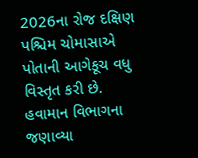2026ના રોજ દક્ષિણ પશ્ચિમ ચોમાસાએ પોતાની આગેકૂચ વધુ વિસ્તૃત કરી છે. હવામાન વિભાગના જણાવ્યા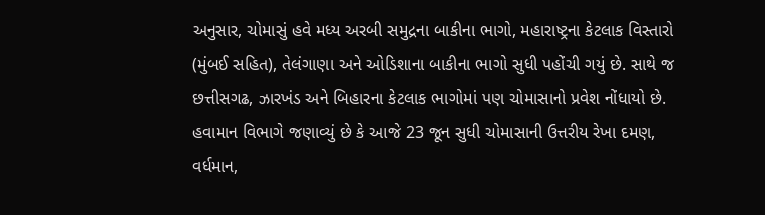અનુસાર, ચોમાસું હવે મધ્ય અરબી સમુદ્રના બાકીના ભાગો, મહારાષ્ટ્રના કેટલાક વિસ્તારો (મુંબઈ સહિત), તેલંગાણા અને ઓડિશાના બાકીના ભાગો સુધી પહોંચી ગયું છે. સાથે જ છત્તીસગઢ, ઝારખંડ અને બિહારના કેટલાક ભાગોમાં પણ ચોમાસાનો પ્રવેશ નોંધાયો છે.
હવામાન વિભાગે જણાવ્યું છે કે આજે 23 જૂન સુધી ચોમાસાની ઉત્તરીય રેખા દમણ, વર્ધમાન,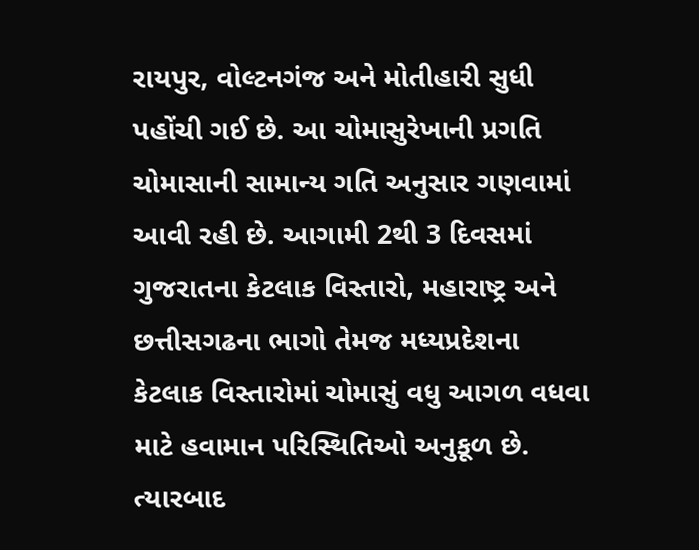રાયપુર, વોલ્ટનગંજ અને મોતીહારી સુધી પહોંચી ગઈ છે. આ ચોમાસુરેખાની પ્રગતિ ચોમાસાની સામાન્ય ગતિ અનુસાર ગણવામાં આવી રહી છે. આગામી 2થી 3 દિવસમાં ગુજરાતના કેટલાક વિસ્તારો, મહારાષ્ટ્ર અને છત્તીસગઢના ભાગો તેમજ મધ્યપ્રદેશના કેટલાક વિસ્તારોમાં ચોમાસું વધુ આગળ વધવા માટે હવામાન પરિસ્થિતિઓ અનુકૂળ છે. ત્યારબાદ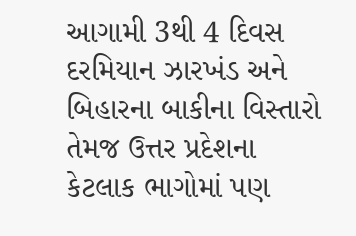આગામી 3થી 4 દિવસ દરમિયાન ઝારખંડ અને બિહારના બાકીના વિસ્તારો તેમજ ઉત્તર પ્રદેશના કેટલાક ભાગોમાં પણ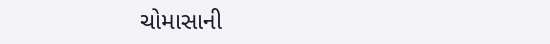ચોમાસાની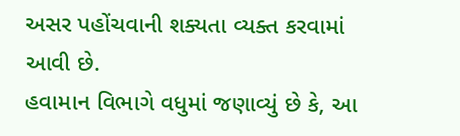અસર પહોંચવાની શક્યતા વ્યક્ત કરવામાં આવી છે.
હવામાન વિભાગે વધુમાં જણાવ્યું છે કે, આ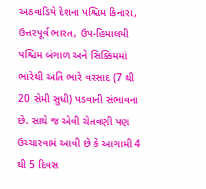અઠવાડિયે દેશના પશ્ચિમ કિનારા, ઉત્તરપૂર્વ ભારત, ઉપ-હિમાલયી પશ્ચિમ બંગાળ અને સિક્કિમમાં ભારેથી અતિ ભારે વરસાદ (7 થી 20 સેમી સુધી) પડવાની સંભાવના છે. સાથે જ એવી ચેતવણી પણ ઉચ્ચારવામં આવી છે કે આગામી 4 થી 5 દિવસ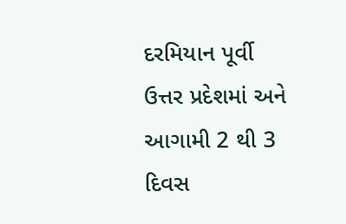દરમિયાન પૂર્વી ઉત્તર પ્રદેશમાં અને આગામી 2 થી 3 દિવસ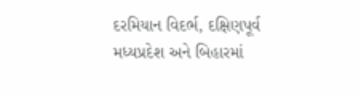દરમિયાન વિદર્ભ, દક્ષિણપૂર્વ મધ્યપ્રદેશ અને બિહારમાં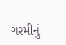ગરમીનું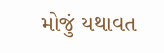મોજું યથાવત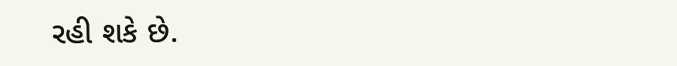રહી શકે છે.